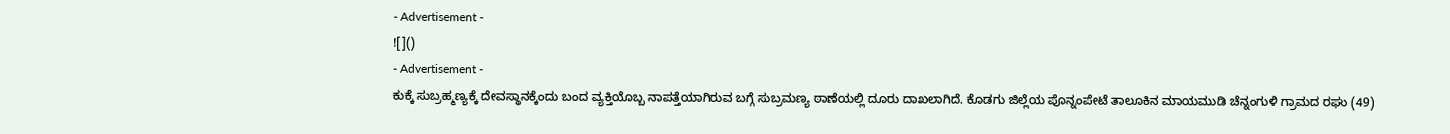- Advertisement -
![]()
- Advertisement -
ಕುಕ್ಕೆ ಸುಬ್ರಹ್ಮಣ್ಯಕ್ಕೆ ದೇವಸ್ಥಾನಕ್ಕೆಂದು ಬಂದ ವ್ಯಕ್ತಿಯೊಬ್ಬ ನಾಪತ್ತೆಯಾಗಿರುವ ಬಗ್ಗೆ ಸುಬ್ರಮಣ್ಯ ಠಾಣೆಯಲ್ಲಿ ದೂರು ದಾಖಲಾಗಿದೆ. ಕೊಡಗು ಜಿಲ್ಲೆಯ ಪೊನ್ನಂಪೇಟೆ ತಾಲೂಕಿನ ಮಾಯಮುಡಿ ಚೆನ್ನಂಗುಳಿ ಗ್ರಾಮದ ರಘು (49)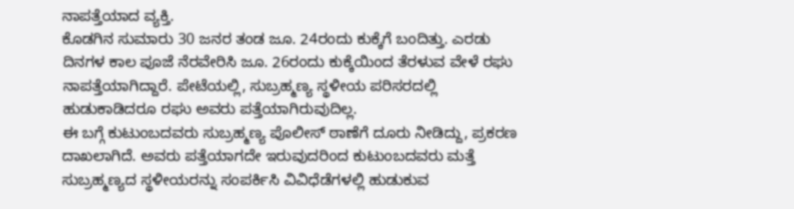ನಾಪತ್ತೆಯಾದ ವ್ಯಕ್ತಿ.
ಕೊಡಗಿನ ಸುಮಾರು 30 ಜನರ ತಂಡ ಜೂ. 24ರಂದು ಕುಕ್ಕೆಗೆ ಬಂದಿತ್ತು. ಎರಡು ದಿನಗಳ ಕಾಲ ಪೂಜೆ ನೆರವೇರಿಸಿ ಜೂ. 26ರಂದು ಕುಕ್ಕೆಯಿಂದ ತೆರಳುವ ವೇಳೆ ರಘು ನಾಪತ್ತೆಯಾಗಿದ್ದಾರೆ. ಪೇಟೆಯಲ್ಲಿ, ಸುಬ್ರಹ್ಮಣ್ಯ ಸ್ಥಳೀಯ ಪರಿಸರದಲ್ಲಿ ಹುಡುಕಾಡಿದರೂ ರಘು ಅವರು ಪತ್ತೆಯಾಗಿರುವುದಿಲ್ಲ.
ಈ ಬಗ್ಗೆ ಕುಟುಂಬದವರು ಸುಬ್ರಹ್ಮಣ್ಯ ಪೊಲೀಸ್ ಠಾಣೆಗೆ ದೂರು ನೀಡಿದ್ದು, ಪ್ರಕರಣ ದಾಖಲಾಗಿದೆ. ಅವರು ಪತ್ತೆಯಾಗದೇ ಇರುವುದರಿಂದ ಕುಟುಂಬದವರು ಮತ್ತೆ ಸುಬ್ರಹ್ಮಣ್ಯದ ಸ್ಥಳೀಯರನ್ನು ಸಂಪರ್ಕಿಸಿ ವಿವಿಧೆಡೆಗಳಲ್ಲಿ ಹುಡುಕುವ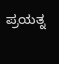ಪ್ರಯತ್ನ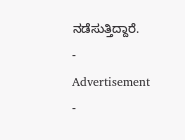ನಡೆಸುತ್ತಿದ್ದಾರೆ.
- Advertisement -